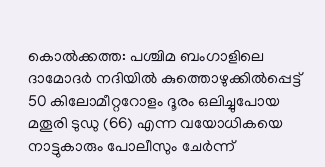കൊൽക്കത്ത: പശ്ചിമ ബംഗാളിലെ ദാമോദർ നദിയിൽ കുത്തൊഴുക്കിൽപ്പെട്ട് 50 കിലോമീറ്ററോളം ദൂരം ഒലിച്ചുപോയ മതൂരി ടുഡു (66) എന്ന വയോധികയെ നാട്ടുകാരും പോലീസും ചേർന്ന്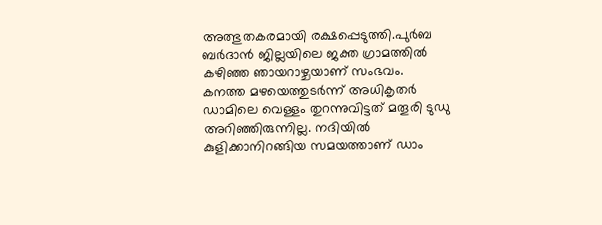അത്ഭുതകരമായി രക്ഷപ്പെടുത്തി.പുർബ ബർദാൻ ജില്ലയിലെ ജക്ത ഗ്രാമത്തിൽ കഴിഞ്ഞ ഞായറാഴ്ചയാണ് സംഭവം.
കനത്ത മഴയെത്തുടർന്ന് അധികൃതർ ഡാമിലെ വെള്ളം തുറന്നുവിട്ടത് മതൂരി ടുഡു അറിഞ്ഞിരുന്നില്ല. നദിയിൽ കുളിക്കാനിറങ്ങിയ സമയത്താണ് ഡാം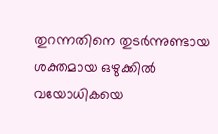തുറന്നതിനെ തുടർന്നുണ്ടായ ശക്തമായ ഒഴുക്കിൽ വയോധികയെ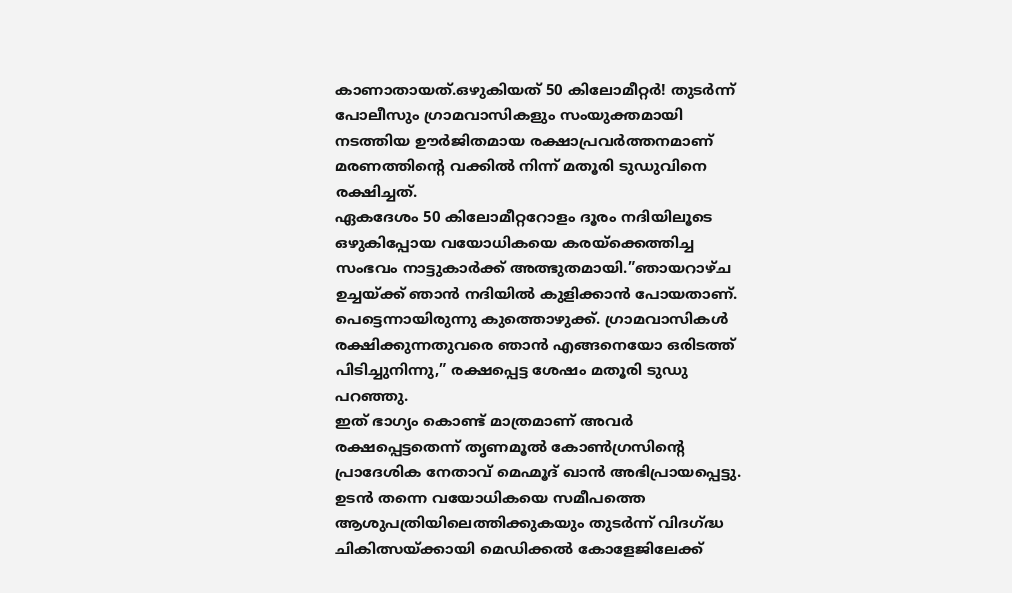കാണാതായത്.ഒഴുകിയത് 50 കിലോമീറ്റർ! തുടർന്ന് പോലീസും ഗ്രാമവാസികളും സംയുക്തമായി നടത്തിയ ഊർജിതമായ രക്ഷാപ്രവർത്തനമാണ് മരണത്തിൻ്റെ വക്കിൽ നിന്ന് മതൂരി ടുഡുവിനെ രക്ഷിച്ചത്.
ഏകദേശം 50 കിലോമീറ്ററോളം ദൂരം നദിയിലൂടെ ഒഴുകിപ്പോയ വയോധികയെ കരയ്ക്കെത്തിച്ച സംഭവം നാട്ടുകാർക്ക് അത്ഭുതമായി.”ഞായറാഴ്ച ഉച്ചയ്ക്ക് ഞാൻ നദിയിൽ കുളിക്കാൻ പോയതാണ്. പെട്ടെന്നായിരുന്നു കുത്തൊഴുക്ക്. ഗ്രാമവാസികൾ രക്ഷിക്കുന്നതുവരെ ഞാൻ എങ്ങനെയോ ഒരിടത്ത് പിടിച്ചുനിന്നു,” രക്ഷപ്പെട്ട ശേഷം മതൂരി ടുഡു പറഞ്ഞു.
ഇത് ഭാഗ്യം കൊണ്ട് മാത്രമാണ് അവർ രക്ഷപ്പെട്ടതെന്ന് തൃണമൂൽ കോൺഗ്രസിന്റെ പ്രാദേശിക നേതാവ് മെഹ്മൂദ് ഖാൻ അഭിപ്രായപ്പെട്ടു. ഉടൻ തന്നെ വയോധികയെ സമീപത്തെ ആശുപത്രിയിലെത്തിക്കുകയും തുടർന്ന് വിദഗ്ദ്ധ ചികിത്സയ്ക്കായി മെഡിക്കൽ കോളേജിലേക്ക്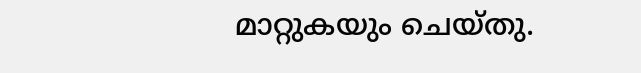മാറ്റുകയും ചെയ്തു.